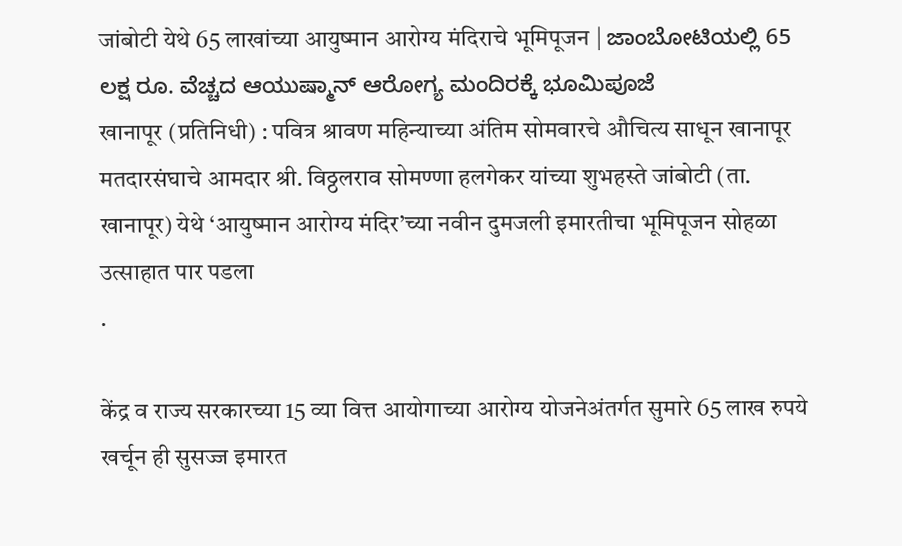जांबोटी येथे 65 लाखांच्या आयुष्मान आरोग्य मंदिराचे भूमिपूजन | ಜಾಂಬೋಟಿಯಲ್ಲಿ 65 ಲಕ್ಷ ರೂ. ವೆಚ್ಚದ ಆಯುಷ್ಮಾನ್ ಆರೋಗ್ಯ ಮಂದಿರಕ್ಕೆ ಭೂಮಿಪೂಜೆ
खानापूर (प्रतिनिधी) : पवित्र श्रावण महिन्याच्या अंतिम सोमवारचे औचित्य साधून खानापूर मतदारसंघाचे आमदार श्री. विठ्ठलराव सोमण्णा हलगेकर यांच्या शुभहस्ते जांबोटी (ता. खानापूर) येथे ‘आयुष्मान आरोग्य मंदिर’च्या नवीन दुमजली इमारतीचा भूमिपूजन सोहळा उत्साहात पार पडला
.

केंद्र व राज्य सरकारच्या 15 व्या वित्त आयोगाच्या आरोग्य योजनेअंतर्गत सुमारे 65 लाख रुपये खर्चून ही सुसज्ज इमारत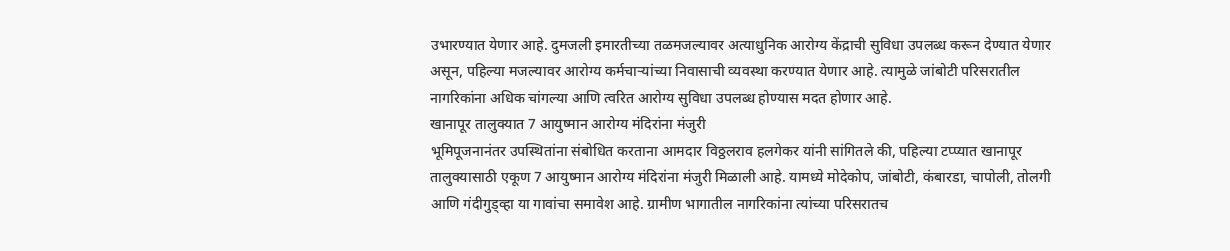उभारण्यात येणार आहे. दुमजली इमारतीच्या तळमजल्यावर अत्याधुनिक आरोग्य केंद्राची सुविधा उपलब्ध करून देण्यात येणार असून, पहिल्या मजल्यावर आरोग्य कर्मचाऱ्यांच्या निवासाची व्यवस्था करण्यात येणार आहे. त्यामुळे जांबोटी परिसरातील नागरिकांना अधिक चांगल्या आणि त्वरित आरोग्य सुविधा उपलब्ध होण्यास मदत होणार आहे.
खानापूर तालुक्यात 7 आयुष्मान आरोग्य मंदिरांना मंजुरी
भूमिपूजनानंतर उपस्थितांना संबोधित करताना आमदार विठ्ठलराव हलगेकर यांनी सांगितले की, पहिल्या टप्प्यात खानापूर तालुक्यासाठी एकूण 7 आयुष्मान आरोग्य मंदिरांना मंजुरी मिळाली आहे. यामध्ये मोदेकोप, जांबोटी, कंबारडा, चापोली, तोलगी आणि गंदीगुड्व्हा या गावांचा समावेश आहे. ग्रामीण भागातील नागरिकांना त्यांच्या परिसरातच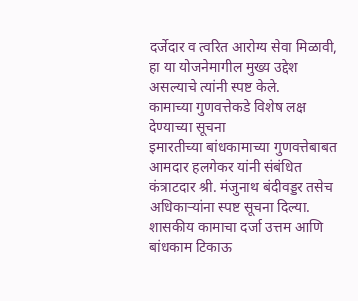दर्जेदार व त्वरित आरोग्य सेवा मिळावी, हा या योजनेमागील मुख्य उद्देश असल्याचे त्यांनी स्पष्ट केले.
कामाच्या गुणवत्तेकडे विशेष लक्ष देण्याच्या सूचना
इमारतीच्या बांधकामाच्या गुणवत्तेबाबत आमदार हलगेकर यांनी संबंधित कंत्राटदार श्री. मंजुनाथ बंदीवड्डर तसेच अधिकाऱ्यांना स्पष्ट सूचना दिल्या. शासकीय कामाचा दर्जा उत्तम आणि बांधकाम टिकाऊ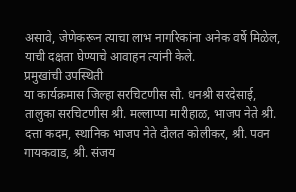असावे, जेणेकरून त्याचा लाभ नागरिकांना अनेक वर्षे मिळेल, याची दक्षता घेण्याचे आवाहन त्यांनी केले.
प्रमुखांची उपस्थिती
या कार्यक्रमास जिल्हा सरचिटणीस सौ. धनश्री सरदेसाई, तालुका सरचिटणीस श्री. मल्लाप्पा मारीहाळ, भाजप नेते श्री. दत्ता कदम, स्थानिक भाजप नेते दौलत कोलीकर, श्री. पवन गायकवाड, श्री. संजय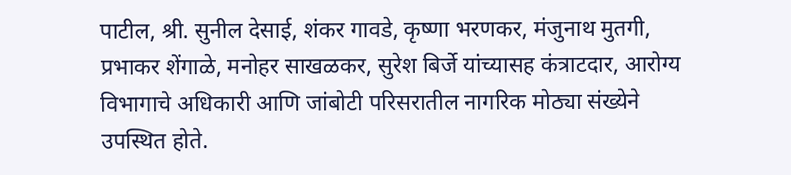पाटील, श्री. सुनील देसाई, शंकर गावडे, कृष्णा भरणकर, मंजुनाथ मुतगी, प्रभाकर शेंगाळे, मनोहर साखळकर, सुरेश बिर्जे यांच्यासह कंत्राटदार, आरोग्य विभागाचे अधिकारी आणि जांबोटी परिसरातील नागरिक मोठ्या संख्येने उपस्थित होते.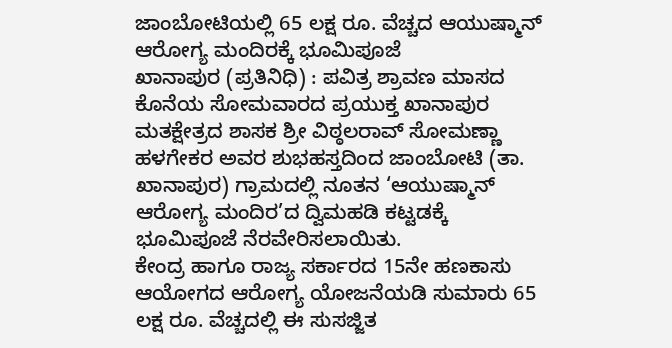ಜಾಂಬೋಟಿಯಲ್ಲಿ 65 ಲಕ್ಷ ರೂ. ವೆಚ್ಚದ ಆಯುಷ್ಮಾನ್ ಆರೋಗ್ಯ ಮಂದಿರಕ್ಕೆ ಭೂಮಿಪೂಜೆ
ಖಾನಾಪುರ (ಪ್ರತಿನಿಧಿ) : ಪವಿತ್ರ ಶ್ರಾವಣ ಮಾಸದ ಕೊನೆಯ ಸೋಮವಾರದ ಪ್ರಯುಕ್ತ ಖಾನಾಪುರ ಮತಕ್ಷೇತ್ರದ ಶಾಸಕ ಶ್ರೀ ವಿಠ್ಠಲರಾವ್ ಸೋಮಣ್ಣಾ ಹಳಗೇಕರ ಅವರ ಶುಭಹಸ್ತದಿಂದ ಜಾಂಬೋಟಿ (ತಾ. ಖಾನಾಪುರ) ಗ್ರಾಮದಲ್ಲಿ ನೂತನ ‘ಆಯುಷ್ಮಾನ್ ಆರೋಗ್ಯ ಮಂದಿರ’ದ ದ್ವಿಮಹಡಿ ಕಟ್ಟಡಕ್ಕೆ ಭೂಮಿಪೂಜೆ ನೆರವೇರಿಸಲಾಯಿತು.
ಕೇಂದ್ರ ಹಾಗೂ ರಾಜ್ಯ ಸರ್ಕಾರದ 15ನೇ ಹಣಕಾಸು ಆಯೋಗದ ಆರೋಗ್ಯ ಯೋಜನೆಯಡಿ ಸುಮಾರು 65 ಲಕ್ಷ ರೂ. ವೆಚ್ಚದಲ್ಲಿ ಈ ಸುಸಜ್ಜಿತ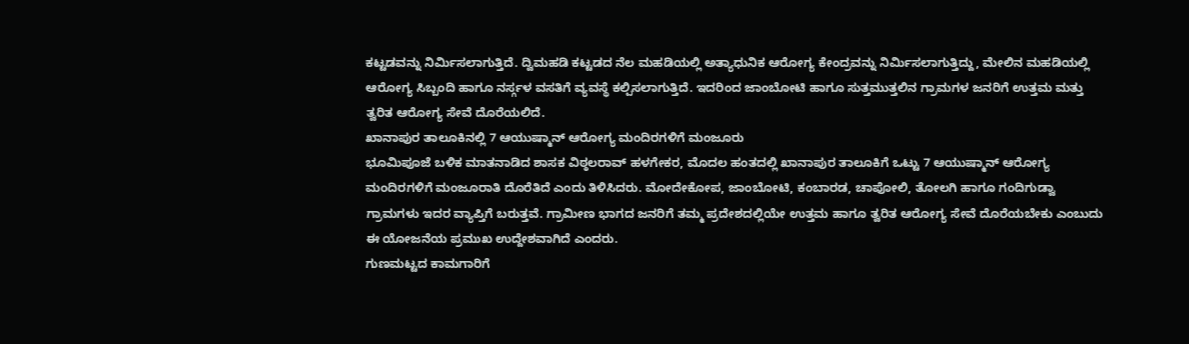ಕಟ್ಟಡವನ್ನು ನಿರ್ಮಿಸಲಾಗುತ್ತಿದೆ. ದ್ವಿಮಹಡಿ ಕಟ್ಟಡದ ನೆಲ ಮಹಡಿಯಲ್ಲಿ ಅತ್ಯಾಧುನಿಕ ಆರೋಗ್ಯ ಕೇಂದ್ರವನ್ನು ನಿರ್ಮಿಸಲಾಗುತ್ತಿದ್ದು, ಮೇಲಿನ ಮಹಡಿಯಲ್ಲಿ ಆರೋಗ್ಯ ಸಿಬ್ಬಂದಿ ಹಾಗೂ ನರ್ಸ್ಗಳ ವಸತಿಗೆ ವ್ಯವಸ್ಥೆ ಕಲ್ಪಿಸಲಾಗುತ್ತಿದೆ. ಇದರಿಂದ ಜಾಂಬೋಟಿ ಹಾಗೂ ಸುತ್ತಮುತ್ತಲಿನ ಗ್ರಾಮಗಳ ಜನರಿಗೆ ಉತ್ತಮ ಮತ್ತು ತ್ವರಿತ ಆರೋಗ್ಯ ಸೇವೆ ದೊರೆಯಲಿದೆ.
ಖಾನಾಪುರ ತಾಲೂಕಿನಲ್ಲಿ 7 ಆಯುಷ್ಮಾನ್ ಆರೋಗ್ಯ ಮಂದಿರಗಳಿಗೆ ಮಂಜೂರು
ಭೂಮಿಪೂಜೆ ಬಳಿಕ ಮಾತನಾಡಿದ ಶಾಸಕ ವಿಠ್ಠಲರಾವ್ ಹಳಗೇಕರ, ಮೊದಲ ಹಂತದಲ್ಲಿ ಖಾನಾಪುರ ತಾಲೂಕಿಗೆ ಒಟ್ಟು 7 ಆಯುಷ್ಮಾನ್ ಆರೋಗ್ಯ ಮಂದಿರಗಳಿಗೆ ಮಂಜೂರಾತಿ ದೊರೆತಿದೆ ಎಂದು ತಿಳಿಸಿದರು. ಮೋದೇಕೋಪ, ಜಾಂಬೋಟಿ, ಕಂಬಾರಡ, ಚಾಪೋಲಿ, ತೋಲಗಿ ಹಾಗೂ ಗಂದಿಗುಡ್ವಾ ಗ್ರಾಮಗಳು ಇದರ ವ್ಯಾಪ್ತಿಗೆ ಬರುತ್ತವೆ. ಗ್ರಾಮೀಣ ಭಾಗದ ಜನರಿಗೆ ತಮ್ಮ ಪ್ರದೇಶದಲ್ಲಿಯೇ ಉತ್ತಮ ಹಾಗೂ ತ್ವರಿತ ಆರೋಗ್ಯ ಸೇವೆ ದೊರೆಯಬೇಕು ಎಂಬುದು ಈ ಯೋಜನೆಯ ಪ್ರಮುಖ ಉದ್ದೇಶವಾಗಿದೆ ಎಂದರು.
ಗುಣಮಟ್ಟದ ಕಾಮಗಾರಿಗೆ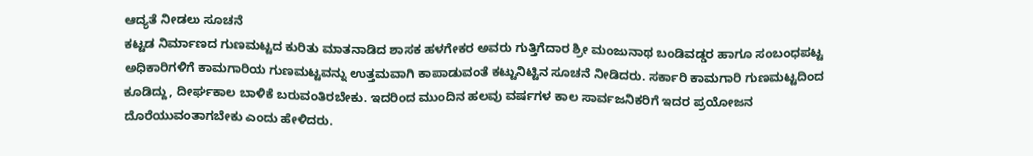ಆದ್ಯತೆ ನೀಡಲು ಸೂಚನೆ
ಕಟ್ಟಡ ನಿರ್ಮಾಣದ ಗುಣಮಟ್ಟದ ಕುರಿತು ಮಾತನಾಡಿದ ಶಾಸಕ ಹಳಗೇಕರ ಅವರು ಗುತ್ತಿಗೆದಾರ ಶ್ರೀ ಮಂಜುನಾಥ ಬಂಡಿವಡ್ಡರ ಹಾಗೂ ಸಂಬಂಧಪಟ್ಟ ಅಧಿಕಾರಿಗಳಿಗೆ ಕಾಮಗಾರಿಯ ಗುಣಮಟ್ಟವನ್ನು ಉತ್ತಮವಾಗಿ ಕಾಪಾಡುವಂತೆ ಕಟ್ಟುನಿಟ್ಟಿನ ಸೂಚನೆ ನೀಡಿದರು. ಸರ್ಕಾರಿ ಕಾಮಗಾರಿ ಗುಣಮಟ್ಟದಿಂದ ಕೂಡಿದ್ದು, ದೀರ್ಘಕಾಲ ಬಾಳಿಕೆ ಬರುವಂತಿರಬೇಕು. ಇದರಿಂದ ಮುಂದಿನ ಹಲವು ವರ್ಷಗಳ ಕಾಲ ಸಾರ್ವಜನಿಕರಿಗೆ ಇದರ ಪ್ರಯೋಜನ ದೊರೆಯುವಂತಾಗಬೇಕು ಎಂದು ಹೇಳಿದರು.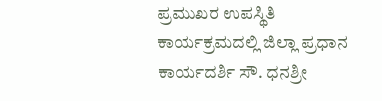ಪ್ರಮುಖರ ಉಪಸ್ಥಿತಿ
ಕಾರ್ಯಕ್ರಮದಲ್ಲಿ ಜಿಲ್ಲಾ ಪ್ರಧಾನ ಕಾರ್ಯದರ್ಶಿ ಸೌ. ಧನಶ್ರೀ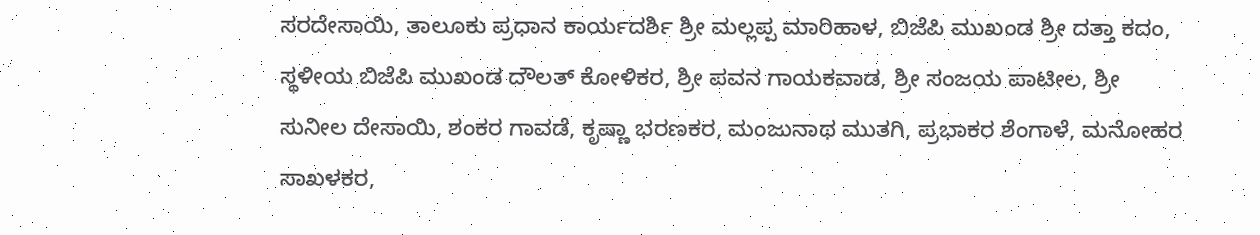ಸರದೇಸಾಯಿ, ತಾಲೂಕು ಪ್ರಧಾನ ಕಾರ್ಯದರ್ಶಿ ಶ್ರೀ ಮಲ್ಲಪ್ಪ ಮಾರಿಹಾಳ, ಬಿಜೆಪಿ ಮುಖಂಡ ಶ್ರೀ ದತ್ತಾ ಕದಂ, ಸ್ಥಳೀಯ ಬಿಜೆಪಿ ಮುಖಂಡ ದೌಲತ್ ಕೋಳಿಕರ, ಶ್ರೀ ಪವನ ಗಾಯಕವಾಡ, ಶ್ರೀ ಸಂಜಯ ಪಾಟೀಲ, ಶ್ರೀ ಸುನೀಲ ದೇಸಾಯಿ, ಶಂಕರ ಗಾವಡೆ, ಕೃಷ್ಣಾ ಭರಣಕರ, ಮಂಜುನಾಥ ಮುತಗಿ, ಪ್ರಭಾಕರ ಶೆಂಗಾಳೆ, ಮನೋಹರ ಸಾಖಳಕರ,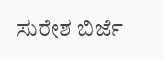ಸುರೇಶ ಬಿರ್ಜೆ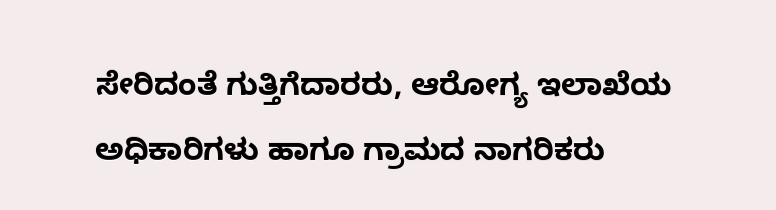ಸೇರಿದಂತೆ ಗುತ್ತಿಗೆದಾರರು, ಆರೋಗ್ಯ ಇಲಾಖೆಯ ಅಧಿಕಾರಿಗಳು ಹಾಗೂ ಗ್ರಾಮದ ನಾಗರಿಕರು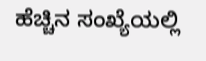ಹೆಚ್ಚಿನ ಸಂಖ್ಯೆಯಲ್ಲಿ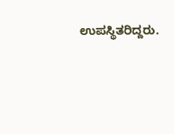ಉಪಸ್ಥಿತರಿದ್ದರು.